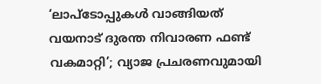‘ലാപ്ടോപ്പുകൾ വാങ്ങിയത് വയനാട് ദുരന്ത നിവാരണ ഫണ്ട് വകമാറ്റി’; വ്യാജ പ്രചരണവുമായി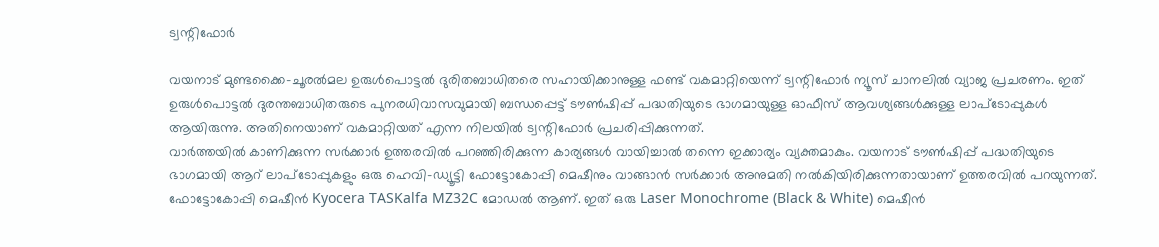ട്വന്റിഫോർ

വയനാട് മുണ്ടക്കൈ-ചൂരൽമല ഉരുൾപൊട്ടൽ ദുരിതബാധിതരെ സഹായിക്കാനുള്ള ഫണ്ട് വകമാറ്റിയെന്ന് ട്വന്റിഫോർ ന്യൂസ് ചാനലിൽ വ്യാജ പ്രചരണം. ഇത് ഉരുൾപൊട്ടൽ ദുരന്തബാധിതരുടെ പുനരധിവാസവുമായി ബന്ധപ്പെട്ട് ടൗൺഷിപ്പ് പദ്ധതിയുടെ ഭാഗമായുള്ള ഓഫീസ് ആവശ്യങ്ങൾക്കുള്ള ലാപ്ടോപ്പുകൾ ആയിരുന്നു. അതിനെയാണ് വകമാറ്റിയത് എന്ന നിലയിൽ ട്വന്റിഫോർ പ്രചരിപ്പിക്കുന്നത്.
വാർത്തയിൽ കാണിക്കുന്ന സർക്കാർ ഉത്തരവിൽ പറഞ്ഞിരിക്കുന്ന കാര്യങ്ങൾ വായിച്ചാൽ തന്നെ ഇക്കാര്യം വ്യക്തമാകും. വയനാട് ടൗൺഷിപ്പ് പദ്ധതിയുടെ ഭാഗമായി ആറ് ലാപ്ടോപ്പുകളും ഒരു ഹെവി-ഡ്യൂട്ടി ഫോട്ടോകോപ്പി മെഷീനും വാങ്ങാൻ സർക്കാർ അനുമതി നൽകിയിരിക്കുന്നതായാണ് ഉത്തരവിൽ പറയുന്നത്.
ഫോട്ടോകോപ്പി മെഷീൻ Kyocera TASKalfa MZ32C മോഡൽ ആണ്. ഇത് ഒരു Laser Monochrome (Black & White) മെഷീൻ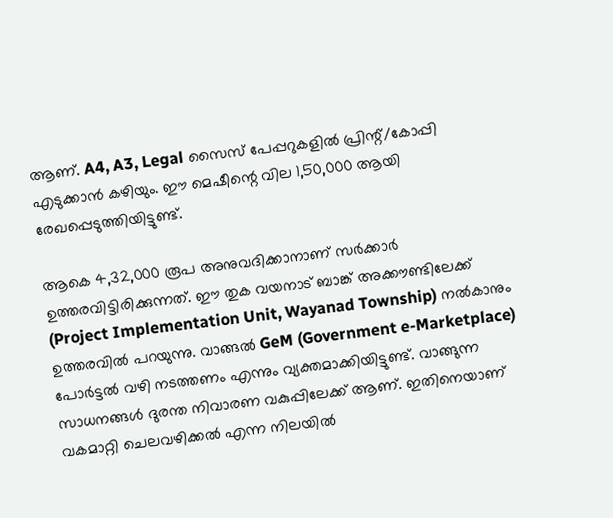ആണ്. A4, A3, Legal സൈസ് പേപ്പറുകളിൽ പ്രിന്റ്/കോപ്പി എടുക്കാൻ കഴിയും. ഈ മെഷീന്റെ വില 1,50,000 ആയി രേഖപ്പെടുത്തിയിട്ടുണ്ട്.

ആകെ 4,32,000 രൂപ അനുവദിക്കാനാണ് സർക്കാർ ഉത്തരവിട്ടിരിക്കുന്നത്. ഈ തുക വയനാട് ബാങ്ക് അക്കൗണ്ടിലേക്ക് (Project Implementation Unit, Wayanad Township) നൽകാനും ഉത്തരവിൽ പറയുന്നു. വാങ്ങൽ GeM (Government e-Marketplace) പോർട്ടൽ വഴി നടത്തണം എന്നും വ്യക്തമാക്കിയിട്ടുണ്ട്. വാങ്ങുന്ന സാധനങ്ങൾ ദുരന്ത നിവാരണ വകുപ്പിലേക്ക് ആണ്. ഇതിനെയാണ് വകമാറ്റി ചെലവഴിക്കൽ എന്ന നിലയിൽ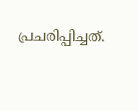പ്രചരിപ്പിച്ചത്.